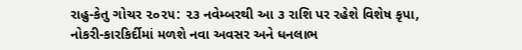રાહુ-કેતુ ગોચર ૨૦૨૫: ૨૩ નવેમ્બરથી આ ૩ રાશિ પર રહેશે વિશેષ કૃપા, નોકરી-કારકિર્દીમાં મળશે નવા અવસર અને ધનલાભ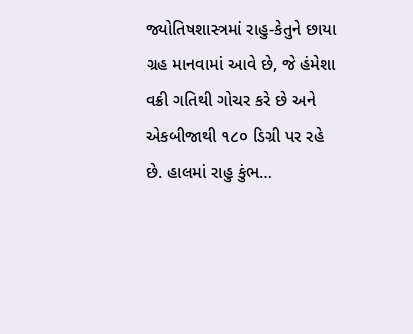જ્યોતિષશાસ્ત્રમાં રાહુ-કેતુને છાયા ગ્રહ માનવામાં આવે છે, જે હંમેશા વક્રી ગતિથી ગોચર કરે છે અને એકબીજાથી ૧૮૦ ડિગ્રી પર રહે છે. હાલમાં રાહુ કુંભ…